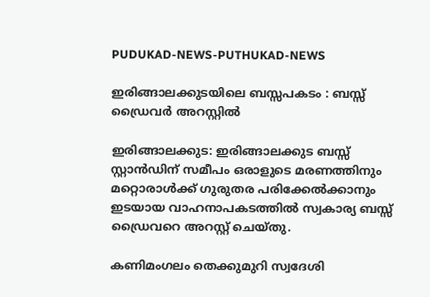PUDUKAD-NEWS-PUTHUKAD-NEWS

ഇരിങ്ങാലക്കുടയിലെ ബസ്സപകടം : ബസ്സ് ഡ്രൈവർ അറസ്റ്റിൽ

ഇരിങ്ങാലക്കുട: ഇരിങ്ങാലക്കുട ബസ്സ് സ്റ്റാൻഡിന് സമീപം ഒരാളുടെ മരണത്തിനും മറ്റൊരാൾക്ക് ഗുരുതര പരിക്കേൽക്കാനും ഇടയായ വാഹനാപകടത്തിൽ സ്വകാര്യ ബസ്സ് ഡ്രൈവറെ അറസ്റ്റ് ചെയ്തു.

കണിമംഗലം തെക്കുമുറി സ്വദേശി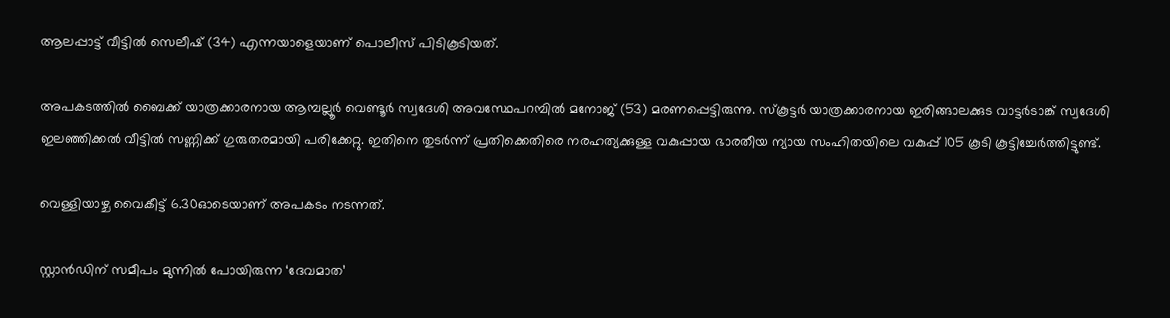ആലപ്പാട്ട് വീട്ടിൽ സെലീഷ് (34) എന്നയാളെയാണ് പൊലീസ് പിടികൂടിയത്.

അപകടത്തിൽ ബൈക്ക് യാത്രക്കാരനായ ആമ്പല്ലൂർ വെണ്ടൂർ സ്വദേശി അവസ്ഥേപറമ്പിൽ മനോജ് (53) മരണപ്പെട്ടിരുന്നു. സ്കൂട്ടർ യാത്രക്കാരനായ ഇരിങ്ങാലക്കുട വാട്ടർടാങ്ക് സ്വദേശി ഇലഞ്ഞിക്കൽ വീട്ടിൽ സണ്ണിക്ക് ഗുരുതരമായി പരിക്കേറ്റു. ഇതിനെ തുടർന്ന് പ്രതിക്കെതിരെ നരഹത്യക്കുള്ള വകുപ്പായ ഭാരതീയ ന്യായ സംഹിതയിലെ വകുപ്പ് 105 കൂടി കൂട്ടിച്ചേർത്തിട്ടുണ്ട്.

വെള്ളിയാഴ്ച വൈകീട്ട് 6.30ഓടെയാണ് അപകടം നടന്നത്.

സ്റ്റാൻഡിന് സമീപം മുന്നിൽ പോയിരുന്ന ‘ദേവമാത’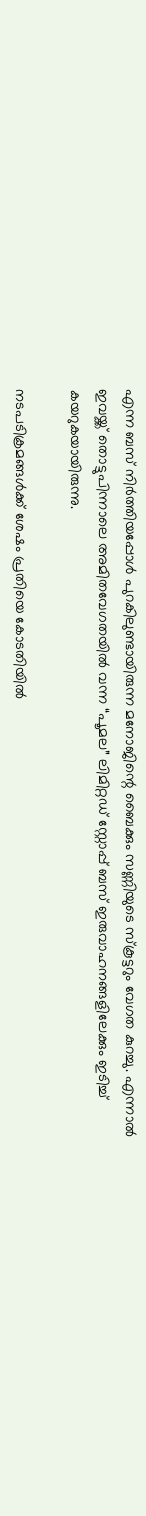എന്ന ബസ് നിർത്തിയപ്പോൾ പുറകിലുണ്ടായിരുന്ന മനോജിന്റെ ബൈക്കും സണ്ണിയുടെ സ്കൂട്ടറും വേഗത കുറച്ചു. എന്നാൽ ഇവയ്ക്ക് തൊട്ടുപിന്നാലെ അമിതവേഗതയിൽ വന്ന “പൂമല” ലിമിറ്റഡ് സ്റ്റോപ്പ് ബസ് ഇരുവാഹനങ്ങളിലേക്കും ഇടിച്ച് കയറുകയായിരുന്നു.

നടപടിക്രമങ്ങൾക്ക് ശേഷം പ്രതിയെ കോടതിയിൽ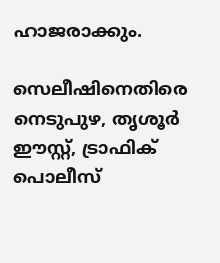ഹാജരാക്കും.

സെലീഷിനെതിരെ നെടുപുഴ, തൃശൂർ ഈസ്റ്റ്, ട്രാഫിക് പൊലീസ്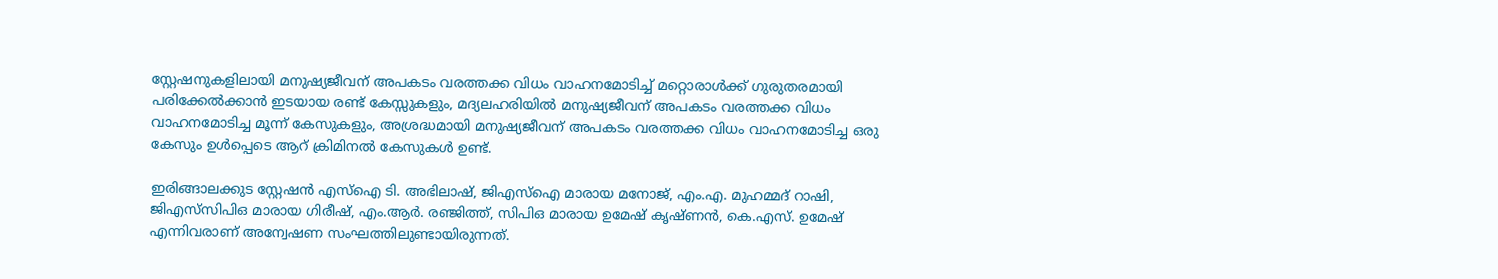സ്റ്റേഷനുകളിലായി മനുഷ്യജീവന് അപകടം വരത്തക്ക വിധം വാഹനമോടിച്ച് മറ്റൊരാൾക്ക് ഗുരുതരമായി പരിക്കേൽക്കാൻ ഇടയായ രണ്ട് കേസ്സുകളും, മദ്യലഹരിയിൽ മനുഷ്യജീവന് അപകടം വരത്തക്ക വിധം വാഹനമോടിച്ച മൂന്ന് കേസുകളും, അശ്രദ്ധമായി മനുഷ്യജീവന് അപകടം വരത്തക്ക വിധം വാഹനമോടിച്ച ഒരു കേസും ഉൾപ്പെടെ ആറ് ക്രിമിനൽ കേസുകൾ ഉണ്ട്.

ഇരിങ്ങാലക്കുട സ്റ്റേഷൻ എസ്ഐ ടി. അഭിലാഷ്, ജിഎസ്ഐ മാരായ മനോജ്, എം.എ. മുഹമ്മദ് റാഷി, ജിഎസ്‌സിപിഒ മാരായ ഗിരീഷ്, എം.ആർ. രഞ്ജിത്ത്, സിപിഒ മാരായ ഉമേഷ് കൃഷ്ണൻ, കെ.എസ്. ഉമേഷ് എന്നിവരാണ് അന്വേഷണ സംഘത്തിലുണ്ടായിരുന്നത്.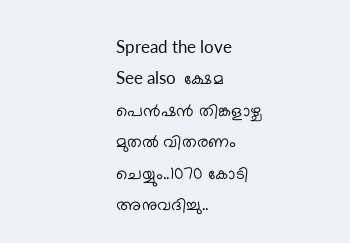Spread the love
See also  ക്ഷേമ പെന്‍ഷന്‍ തിങ്കളാഴ്ച മുതല്‍ വിതരണം ചെയ്യും..1070 കോടി അനുവദിച്ചു..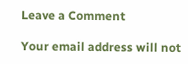Leave a Comment

Your email address will not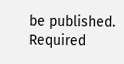be published. Required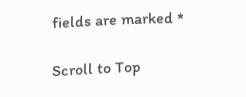fields are marked *

Scroll to Top